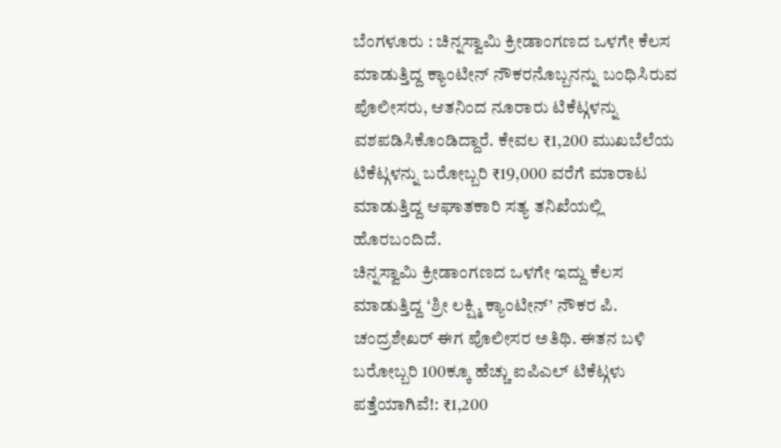ಬೆಂಗಳೂರು : ಚಿನ್ನಸ್ವಾಮಿ ಕ್ರೀಡಾಂಗಣದ ಒಳಗೇ ಕೆಲಸ ಮಾಡುತ್ತಿದ್ದ ಕ್ಯಾಂಟೀನ್ ನೌಕರನೊಬ್ಬನನ್ನು ಬಂಧಿಸಿರುವ ಪೊಲೀಸರು, ಆತನಿಂದ ನೂರಾರು ಟಿಕೆಟ್ಗಳನ್ನು ವಶಪಡಿಸಿಕೊಂಡಿದ್ದಾರೆ. ಕೇವಲ ₹1,200 ಮುಖಬೆಲೆಯ ಟಿಕೆಟ್ಗಳನ್ನು ಬರೋಬ್ಬರಿ ₹19,000 ವರೆಗೆ ಮಾರಾಟ ಮಾಡುತ್ತಿದ್ದ ಆಘಾತಕಾರಿ ಸತ್ಯ ತನಿಖೆಯಲ್ಲಿ ಹೊರಬಂದಿದೆ.
ಚಿನ್ನಸ್ವಾಮಿ ಕ್ರೀಡಾಂಗಣದ ಒಳಗೇ ಇದ್ದು ಕೆಲಸ ಮಾಡುತ್ತಿದ್ದ ‘ಶ್ರೀ ಲಕ್ಷ್ಮಿ ಕ್ಯಾಂಟೀನ್’ ನೌಕರ ಪಿ. ಚಂದ್ರಶೇಖರ್ ಈಗ ಪೊಲೀಸರ ಅತಿಥಿ. ಈತನ ಬಳಿ ಬರೋಬ್ಬರಿ 100ಕ್ಕೂ ಹೆಚ್ಚು ಐಪಿಎಲ್ ಟಿಕೆಟ್ಗಳು ಪತ್ತೆಯಾಗಿವೆ!: ₹1,200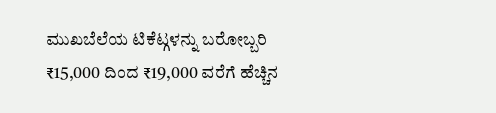ಮುಖಬೆಲೆಯ ಟಿಕೆಟ್ಗಳನ್ನು ಬರೋಬ್ಬರಿ ₹15,000 ದಿಂದ ₹19,000 ವರೆಗೆ ಹೆಚ್ಚಿನ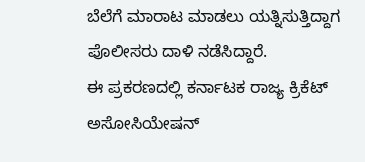ಬೆಲೆಗೆ ಮಾರಾಟ ಮಾಡಲು ಯತ್ನಿಸುತ್ತಿದ್ದಾಗ ಪೊಲೀಸರು ದಾಳಿ ನಡೆಸಿದ್ದಾರೆ.
ಈ ಪ್ರಕರಣದಲ್ಲಿ ಕರ್ನಾಟಕ ರಾಜ್ಯ ಕ್ರಿಕೆಟ್ ಅಸೋಸಿಯೇಷನ್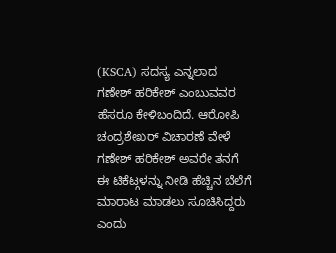(KSCA) ಸದಸ್ಯ ಎನ್ನಲಾದ ಗಣೇಶ್ ಹರಿಕೇಶ್ ಎಂಬುವವರ ಹೆಸರೂ ಕೇಳಿಬಂದಿದೆ. ಆರೋಪಿ ಚಂದ್ರಶೇಖರ್ ವಿಚಾರಣೆ ವೇಳೆ ಗಣೇಶ್ ಹರಿಕೇಶ್ ಅವರೇ ತನಗೆ ಈ ಟಿಕೆಟ್ಗಳನ್ನು ನೀಡಿ ಹೆಚ್ಚಿನ ಬೆಲೆಗೆ ಮಾರಾಟ ಮಾಡಲು ಸೂಚಿಸಿದ್ದರು ಎಂದು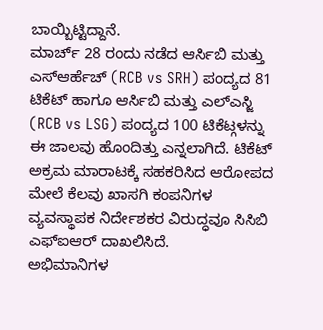ಬಾಯ್ಬಿಟ್ಟಿದ್ದಾನೆ.
ಮಾರ್ಚ್ 28 ರಂದು ನಡೆದ ಆರ್ಸಿಬಿ ಮತ್ತು ಎಸ್ಆರ್ಹೆಚ್ (RCB vs SRH) ಪಂದ್ಯದ 81 ಟಿಕೆಟ್ ಹಾಗೂ ಆರ್ಸಿಬಿ ಮತ್ತು ಎಲ್ಎಸ್ಜಿ (RCB vs LSG) ಪಂದ್ಯದ 100 ಟಿಕೆಟ್ಗಳನ್ನು ಈ ಜಾಲವು ಹೊಂದಿತ್ತು ಎನ್ನಲಾಗಿದೆ. ಟಿಕೆಟ್ ಅಕ್ರಮ ಮಾರಾಟಕ್ಕೆ ಸಹಕರಿಸಿದ ಆರೋಪದ ಮೇಲೆ ಕೆಲವು ಖಾಸಗಿ ಕಂಪನಿಗಳ ವ್ಯವಸ್ಥಾಪಕ ನಿರ್ದೇಶಕರ ವಿರುದ್ಧವೂ ಸಿಸಿಬಿ ಎಫ್ಐಆರ್ ದಾಖಲಿಸಿದೆ.
ಅಭಿಮಾನಿಗಳ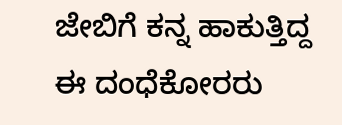ಜೇಬಿಗೆ ಕನ್ನ ಹಾಕುತ್ತಿದ್ದ ಈ ದಂಧೆಕೋರರು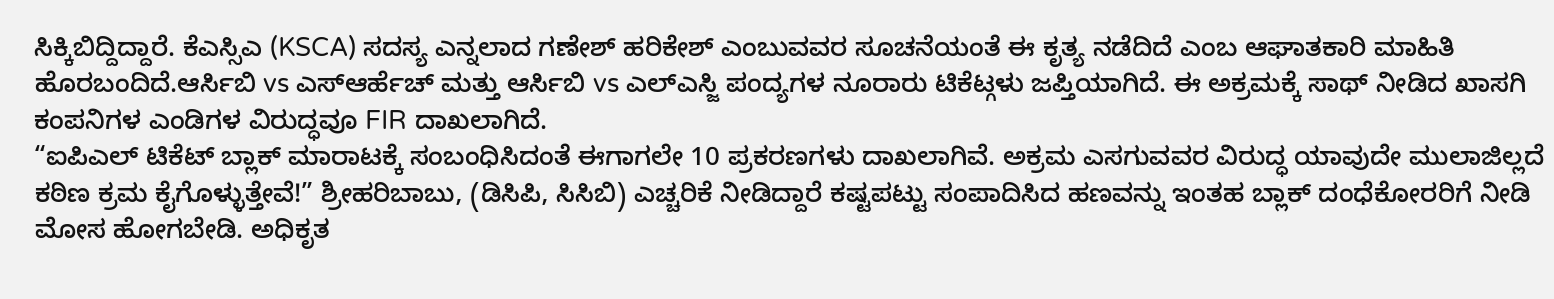ಸಿಕ್ಕಿಬಿದ್ದಿದ್ದಾರೆ. ಕೆಎಸ್ಸಿಎ (KSCA) ಸದಸ್ಯ ಎನ್ನಲಾದ ಗಣೇಶ್ ಹರಿಕೇಶ್ ಎಂಬುವವರ ಸೂಚನೆಯಂತೆ ಈ ಕೃತ್ಯ ನಡೆದಿದೆ ಎಂಬ ಆಘಾತಕಾರಿ ಮಾಹಿತಿ ಹೊರಬಂದಿದೆ.ಆರ್ಸಿಬಿ vs ಎಸ್ಆರ್ಹೆಚ್ ಮತ್ತು ಆರ್ಸಿಬಿ vs ಎಲ್ಎಸ್ಜಿ ಪಂದ್ಯಗಳ ನೂರಾರು ಟಿಕೆಟ್ಗಳು ಜಪ್ತಿಯಾಗಿದೆ. ಈ ಅಕ್ರಮಕ್ಕೆ ಸಾಥ್ ನೀಡಿದ ಖಾಸಗಿ ಕಂಪನಿಗಳ ಎಂಡಿಗಳ ವಿರುದ್ಧವೂ FIR ದಾಖಲಾಗಿದೆ.
“ಐಪಿಎಲ್ ಟಿಕೆಟ್ ಬ್ಲಾಕ್ ಮಾರಾಟಕ್ಕೆ ಸಂಬಂಧಿಸಿದಂತೆ ಈಗಾಗಲೇ 10 ಪ್ರಕರಣಗಳು ದಾಖಲಾಗಿವೆ. ಅಕ್ರಮ ಎಸಗುವವರ ವಿರುದ್ಧ ಯಾವುದೇ ಮುಲಾಜಿಲ್ಲದೆ ಕಠಿಣ ಕ್ರಮ ಕೈಗೊಳ್ಳುತ್ತೇವೆ!” ಶ್ರೀಹರಿಬಾಬು, (ಡಿಸಿಪಿ, ಸಿಸಿಬಿ) ಎಚ್ಚರಿಕೆ ನೀಡಿದ್ದಾರೆ ಕಷ್ಟಪಟ್ಟು ಸಂಪಾದಿಸಿದ ಹಣವನ್ನು ಇಂತಹ ಬ್ಲಾಕ್ ದಂಧೆಕೋರರಿಗೆ ನೀಡಿ ಮೋಸ ಹೋಗಬೇಡಿ. ಅಧಿಕೃತ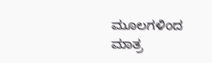ಮೂಲಗಳಿಂದ ಮಾತ್ರ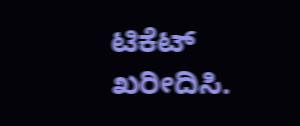ಟಿಕೆಟ್ ಖರೀದಿಸಿ.